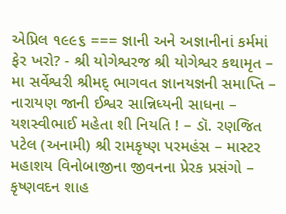એપ્રિલ ૧૯૯૬ === જ્ઞાની અને અજ્ઞાનીનાં કર્મમાં ફેર ખરો? - શ્રી યોગેશ્વરજ શ્રી યોગેશ્વર કથામૃત – મા સર્વેશ્વરી શ્રીમદ્ ભાગવત જ્ઞાનયજ્ઞની સમાપ્તિ – નારાયણ જાની ઈશ્વર સાન્નિધ્યની સાધના – યશસ્વીભાઈ મહેતા શી નિયતિ ! – ડૉ. રણજિત પટેલ (અનામી) શ્રી રામકૃષ્ણ પરમહંસ – માસ્ટર મહાશય વિનોબાજીના જીવનના પ્રેરક પ્રસંગો – કૃષ્ણવદન શાહ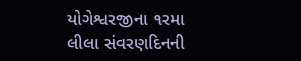યોગેશ્વરજીના ૧રમા લીલા સંવરણદિનની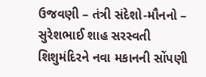ઉજવણી – તંત્રી સંદેશો-મૌનનો – સુરેશભાઈ શાહ સરસ્વતી શિશુમંદિરને નવા મકાનની સોંપણી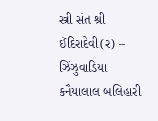સ્ત્રી સંત શ્રી ઈંદિરાદેવી(ર) – ઝિંઝુવાડિયા કનૈયાલાલ બલિહારી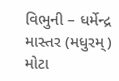વિભુની – ધર્મેન્દ્ર માસ્તર (મધુરમ્) મોટા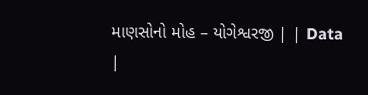માણસોનો મોહ – યોગેશ્વરજી | | Data |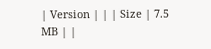| Version | | | Size | 7.5 MB | |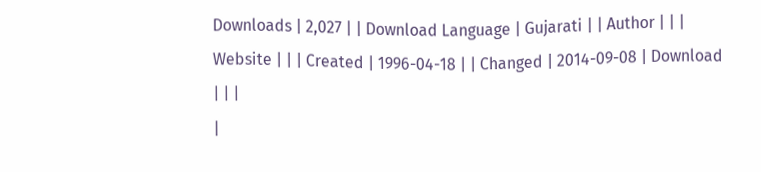Downloads | 2,027 | | Download Language | Gujarati | | Author | | | Website | | | Created | 1996-04-18 | | Changed | 2014-09-08 | Download | | |
|